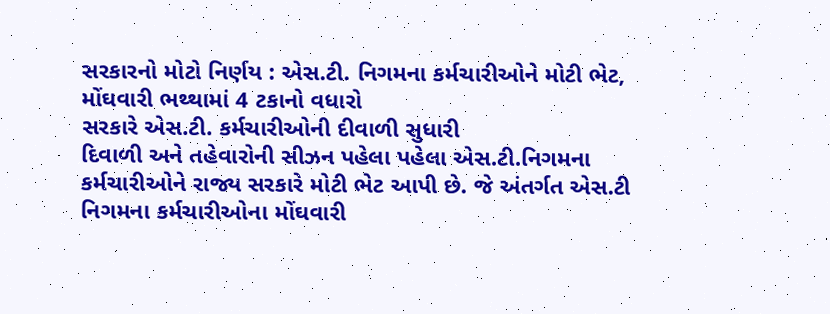સરકારનો મોટો નિર્ણય : એસ.ટી. નિગમના કર્મચારીઓને મોટી ભેટ, મોંઘવારી ભથ્થામાં 4 ટકાનો વધારો
સરકારે એસ.ટી. કર્મચારીઓની દીવાળી સુધારી
દિવાળી અને તહેવારોની સીઝન પહેલા પહેલા એસ.ટી.નિગમના કર્મચારીઓને રાજ્ય સરકારે મોટી ભેટ આપી છે. જે અંતર્ગત એસ.ટી નિગમના કર્મચારીઓના મોંઘવારી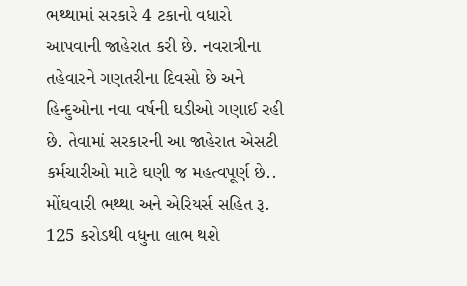ભથ્થામાં સરકારે 4 ટકાનો વધારો આપવાની જાહેરાત કરી છે. નવરાત્રીના તહેવારને ગણતરીના દિવસો છે અને હિન્દુઓના નવા વર્ષની ઘડીઓ ગણાઈ રહી છે. તેવામાં સરકારની આ જાહેરાત એસટી કર્મચારીઓ માટે ઘણી જ મહત્વપૂર્ણ છે..
મોંઘવારી ભથ્થા અને એરિયર્સ સહિત રૂ. 125 કરોડથી વધુના લાભ થશે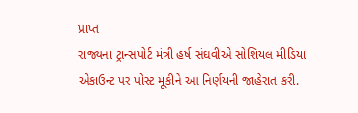પ્રાપ્ત
રાજ્યના ટ્રાન્સપોર્ટ મંત્રી હર્ષ સંઘવીએ સોશિયલ મીડિયા એકાઉન્ટ પર પોસ્ટ મૂકીને આ નિર્ણયની જાહેરાત કરી.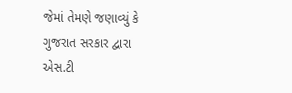જેમાં તેમણે જણાવ્યું કે ગુજરાત સરકાર દ્વારા એસ.ટી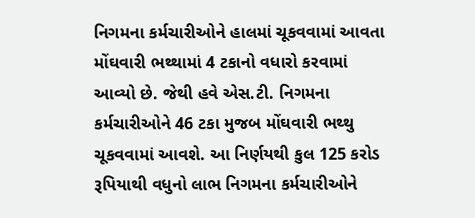નિગમના કર્મચારીઓને હાલમાં ચૂકવવામાં આવતા મોંઘવારી ભથ્થામાં 4 ટકાનો વધારો કરવામાં આવ્યો છે. જેથી હવે એસ.ટી. નિગમના કર્મચારીઓને 46 ટકા મુજબ મોંઘવારી ભથ્થુ ચૂકવવામાં આવશે. આ નિર્ણયથી કુલ 125 કરોડ રૂપિયાથી વધુનો લાભ નિગમના કર્મચારીઓને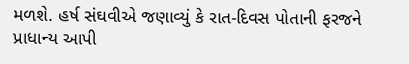મળશે. હર્ષ સંઘવીએ જણાવ્યું કે રાત-દિવસ પોતાની ફરજને પ્રાધાન્ય આપી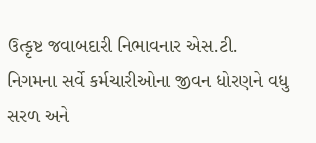ઉત્કૃષ્ટ જવાબદારી નિભાવનાર એસ.ટી. નિગમના સર્વે કર્મચારીઓના જીવન ધોરણને વધુ સરળ અને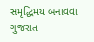સમૃદ્ધિમય બનાવવા ગુજરાત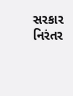સરકાર નિરંતર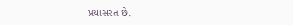પ્રયાસરત છે.